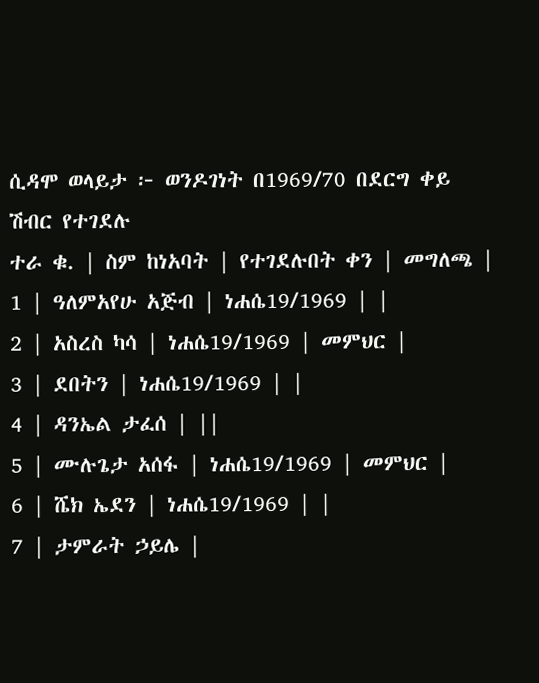ሲዳሞ ወላይታ ፦ ወንዶገነት በ1969/70 በደርግ ቀይ ሽብር የተገደሉ
ተራ ቁ. | ስም ከነአባት | የተገደሉበት ቀን | መግለጫ |
1 | ዓለምአየሁ አጅብ | ነሐሴ19/1969 | |
2 | አስረስ ካሳ | ነሐሴ19/1969 | መምህር |
3 | ደበትን | ነሐሴ19/1969 | |
4 | ዳንኤል ታፈሰ | ||
5 | ሙሉጌታ አሰፋ | ነሐሴ19/1969 | መምህር |
6 | ሼክ ኤደን | ነሐሴ19/1969 | |
7 | ታምራት ኃይሌ |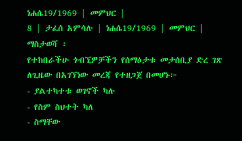ነሐሴ19/1969 | መምህር |
8 | ታፈሰ አምሳሉ | ነሐሴ19/1969 | መምህር |
ማስታወሻ ፡
የተከበራችሁ ጎብኚዎቻችን የሰማዕታቱ መታሰቢያ ድረ ገጽ
ለጊዜው በአገኘነው መረጃ የተዘጋጀ በመሆኑ፦
- ያልተካተቱ ወገኖች ካሉ
- የስም ስህተት ካለ
- ስማቸው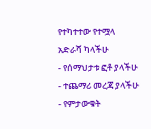የተካተተው የተሟላ አድራሻ ካላችሁ
- የሰማህታቱ ፎቶ ያላችሁ
- ተጨማሪ መረጃ ያላችሁ
- የምታውቁት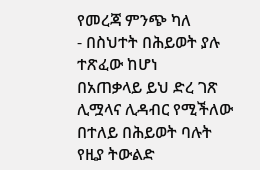የመረጃ ምንጭ ካለ
- በስህተት በሕይወት ያሉ ተጽፈው ከሆነ
በአጠቃላይ ይህ ድረ ገጽ ሊሟላና ሊዳብር የሚችለው በተለይ በሕይወት ባሉት
የዚያ ትውልድ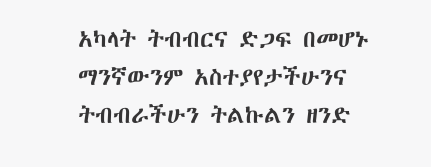አካላት ትብብርና ድጋፍ በመሆኑ ማንኛውንም አስተያየታችሁንና
ትብብራችሁን ትልኩልን ዘንድ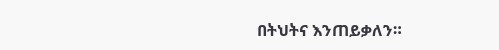በትህትና እንጠይቃለን።